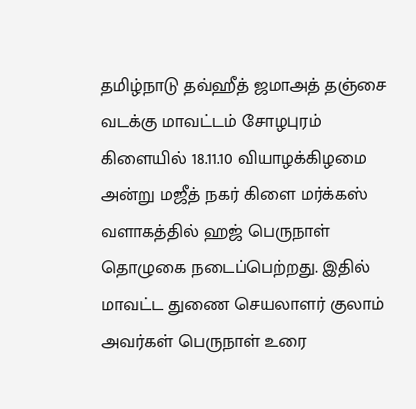தமிழ்நாடு தவ்ஹீத் ஜமாஅத் தஞ்சை வடக்கு மாவட்டம் சோழபுரம் கிளையில் 18.11.10 வியாழக்கிழமை அன்று மஜீத் நகர் கிளை மர்க்கஸ் வளாகத்தில் ஹஜ் பெருநாள் தொழுகை நடைப்பெற்றது. இதில் மாவட்ட துணை செயலாளர் குலாம் அவர்கள் பெருநாள் உரை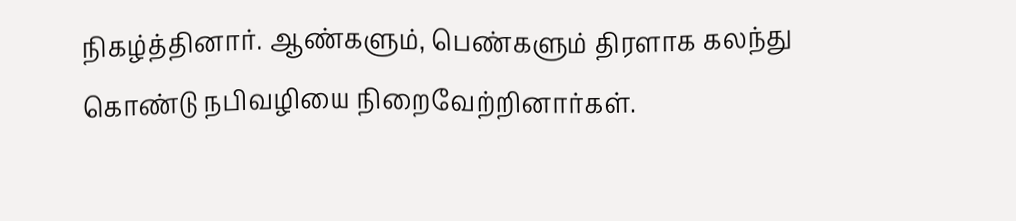நிகழ்த்தினார். ஆண்களும், பெண்களும் திரளாக கலந்து கொண்டு நபிவழியை நிறைவேற்றினார்கள்.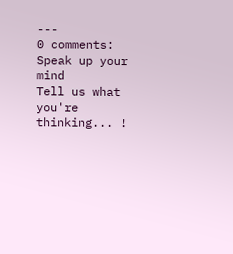---
0 comments:
Speak up your mind
Tell us what you're thinking... !